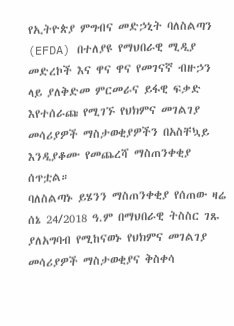የኢትዮጵያ ምግብና መድኃኒት ባለስልጣን (EFDA) በተለያዩ የማህበራዊ ሚዲያ መድረኮች እና ዋና ዋና የመገናኛ ብዙኃን ላይ ያለቅድመ ምርመራና ይፋዊ ፍቃድ እየተሰራጩ የሚገኙ የህክምና መገልገያ መሳሪያዎች ማስታወቂያዎችን በአስቸኳይ እንዲያቆሙ የመጨረሻ ማስጠንቀቂያ ሰጥቷል።
ባለስልጣኑ ይሄንን ማስጠንቀቂያ የሰጠው ዛሬ ሰኔ 24/2018 ዓ.ም በማህበራዊ ትስስር ገጹ ያለአግባብ የሚከናወኑ የህክምና መገልገያ መሳሪያዎች ማስታወቂያና ቅስቀሳ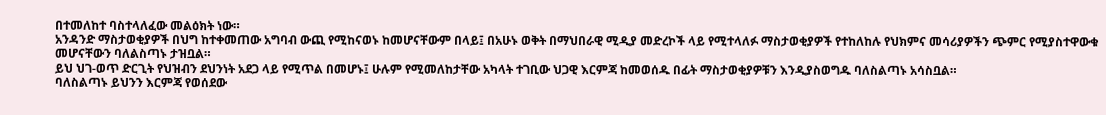በተመለከተ ባስተላለፈው መልዕክት ነው።
አንዳንድ ማስታወቂያዎች በህግ ከተቀመጠው አግባብ ውጪ የሚከናወኑ ከመሆናቸውም በላይ፤ በአሁኑ ወቅት በማህበራዊ ሚዲያ መድረኮች ላይ የሚተላለፉ ማስታወቂያዎች የተከለከሉ የህክምና መሳሪያዎችን ጭምር የሚያስተዋውቁ መሆናቸውን ባለልስጣኑ ታዝቧል።
ይህ ህገ-ወጥ ድርጊት የህዝብን ደህንነት አደጋ ላይ የሚጥል በመሆኑ፤ ሁሉም የሚመለከታቸው አካላት ተገቢው ህጋዊ እርምጃ ከመወሰዱ በፊት ማስታወቂያዎቹን እንዲያስወግዱ ባለስልጣኑ አሳስቧል።
ባለስልጣኑ ይህንን እርምጃ የወሰደው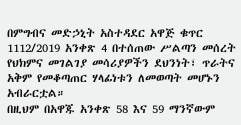በምግብና መድኃኒት አስተዳደር አዋጅ ቁጥር 1112/2019 አንቀጽ 4 በተሰጠው ሥልጣን መሰረት የህክምና መገልገያ መሳሪያዎችን ደህንነት፣ ጥራትና አቅም የመቆጣጠር ሃላፊነቱን ለመወጣት መሆኑን አብራርቷል።
በዚህም በአዋጁ አንቀጽ 58 እና 59 ማንኛውም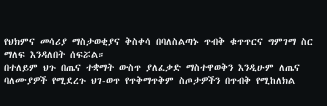የህክምና መሳሪያ ማስታወቂያና ቅስቀሳ በባለስልጣኑ ጥብቅ ቁጥጥርና ግምገማ ስር ማለፍ እንዳለበት ሰፍሯል።
በተለይም ህጉ በጤና ተቋማት ውስጥ ያለፈቃድ ማስተዋወቅን እንዲሁም ለጤና ባለሙያዎች የሚደረጉ ህገ-ወጥ የጥቅማጥቅም ስጦታዎችን በጥብቅ የሚከለክል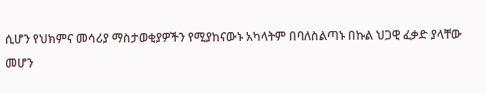ሲሆን የህክምና መሳሪያ ማስታወቂያዎችን የሚያከናውኑ አካላትም በባለስልጣኑ በኩል ህጋዊ ፈቃድ ያላቸው መሆን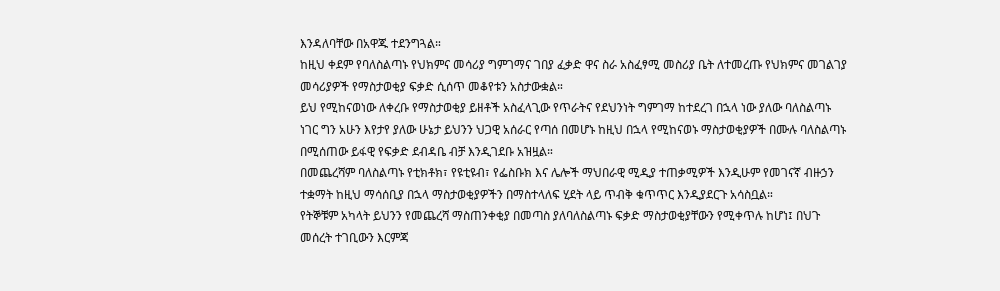እንዳለባቸው በአዋጁ ተደንግጓል።
ከዚህ ቀደም የባለስልጣኑ የህክምና መሳሪያ ግምገማና ገበያ ፈቃድ ዋና ስራ አስፈፃሚ መስሪያ ቤት ለተመረጡ የህክምና መገልገያ መሳሪያዎች የማስታወቂያ ፍቃድ ሲሰጥ መቆየቱን አስታውቋል።
ይህ የሚከናወነው ለቀረቡ የማስታወቂያ ይዘቶች አስፈላጊው የጥራትና የደህንነት ግምገማ ከተደረገ በኋላ ነው ያለው ባለስልጣኑ ነገር ግን አሁን እየታየ ያለው ሁኔታ ይህንን ህጋዊ አሰራር የጣሰ በመሆኑ ከዚህ በኋላ የሚከናወኑ ማስታወቂያዎች በሙሉ ባለስልጣኑ በሚሰጠው ይፋዊ የፍቃድ ደብዳቤ ብቻ እንዲገደቡ አዝዟል።
በመጨረሻም ባለስልጣኑ የቲክቶክ፣ የዩቲዩብ፣ የፌስቡክ እና ሌሎች ማህበራዊ ሚዲያ ተጠቃሚዎች እንዲሁም የመገናኛ ብዙኃን ተቋማት ከዚህ ማሳሰቢያ በኋላ ማስታወቂያዎችን በማስተላለፍ ሂደት ላይ ጥብቅ ቁጥጥር እንዲያደርጉ አሳስቧል።
የትኞቹም አካላት ይህንን የመጨረሻ ማስጠንቀቂያ በመጣስ ያለባለስልጣኑ ፍቃድ ማስታወቂያቸውን የሚቀጥሉ ከሆነ፤ በህጉ መሰረት ተገቢውን እርምጃ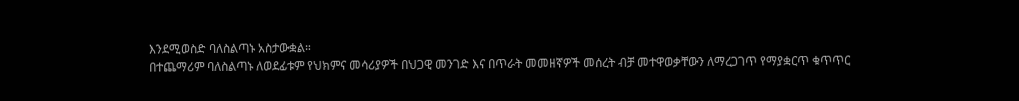እንደሚወስድ ባለስልጣኑ አስታውቋል።
በተጨማሪም ባለስልጣኑ ለወደፊቱም የህክምና መሳሪያዎች በህጋዊ መንገድ እና በጥራት መመዘኛዎች መሰረት ብቻ መተዋወቃቸውን ለማረጋገጥ የማያቋርጥ ቁጥጥር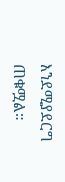እንደሚያደርግ ጠቁሟል።